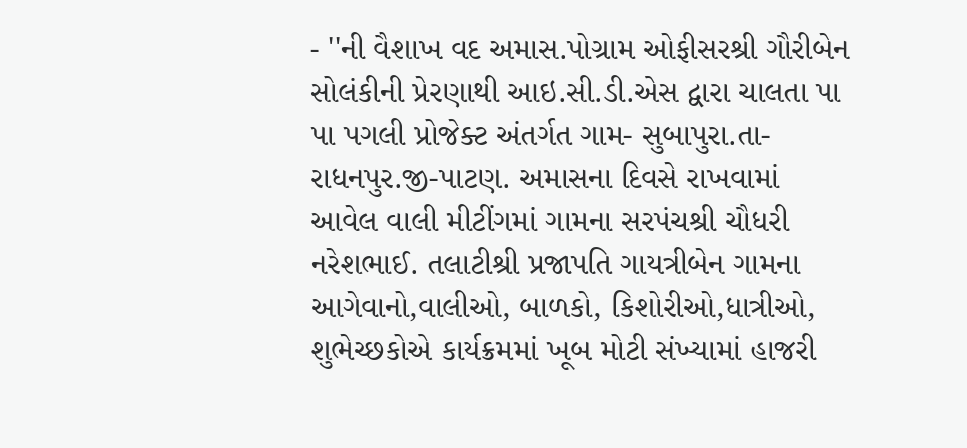- ''ની વૈશાખ વદ અમાસ.પોગ્રામ ઓફીસરશ્રી ગૌરીબેન સોલંકીની પ્રેરણાથી આઇ.સી.ડી.એસ દ્વારા ચાલતા પા પા પગલી પ્રોજેક્ટ અંતર્ગત ગામ- સુબાપુરા.તા-રાધનપુર.જી-પાટણ. અમાસના દિવસે રાખવામાં આવેલ વાલી મીટીંગમાં ગામના સરપંચશ્રી ચૌધરી નરેશભાઈ. તલાટીશ્રી પ્રજાપતિ ગાયત્રીબેન ગામના આગેવાનો,વાલીઓ, બાળકો, કિશોરીઓ,ધાત્રીઓ, શુભેચ્છકોએ કાર્યક્રમમાં ખૂબ મોટી સંખ્યામાં હાજરી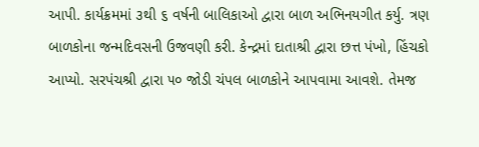આપી. કાર્યક્રમમાં ૩થી ૬ વર્ષની બાલિકાઓ દ્વારા બાળ અભિનયગીત કર્યુ. ત્રણ બાળકોના જન્મદિવસની ઉજવણી કરી. કેન્દ્રમાં દાતાશ્રી દ્વારા છત્ત પંખો, હિંચકો આપ્યો. સરપંચશ્રી દ્વારા ૫૦ જોડી ચંપલ બાળકોને આપવામા આવશે. તેમજ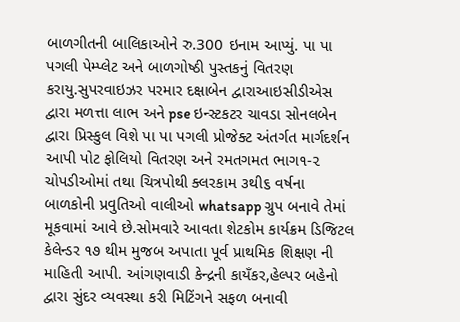બાળગીતની બાલિકાઓને રુ.300 ઇનામ આપ્યું. પા પા પગલી પેમ્પ્લેટ અને બાળગોષ્ઠી પુસ્તકનું વિતરણ કરાયુ.સુપરવાઇઝર પરમાર દક્ષાબેન દ્વારાઆઇસીડીએસ દ્વારા મળત્તા લાભ અને pse ઇન્સ્ટકટર ચાવડા સોનલબેન દ્વારા પ્રિસ્કુલ વિશે પા પા પગલી પ્રોજેક્ટ અંતર્ગત માર્ગદર્શન આપી પોટ ફોલિયો વિતરણ અને રમતગમત ભાગ૧-૨ ચોપડીઓમાં તથા ચિત્રપોથી ક્લરકામ ૩થી૬ વર્ષના બાળકોની પ્રવુતિઓ વાલીઓ whatsapp ગ્રુપ બનાવે તેમાં મૂકવામાં આવે છે.સોમવારે આવતા શેટકોમ કાર્યક્રમ ડિજિટલ કેલેન્ડર ૧૭ થીમ મુજબ અપાતા પૂર્વ પ્રાથમિક શિક્ષણ ની માહિતી આપી. આંગણવાડી કેન્દ્રની કાયઁકર,હેલ્પર બહેનો દ્વારા સુંદર વ્યવસ્થા કરી મિટિંગને સફળ બનાવી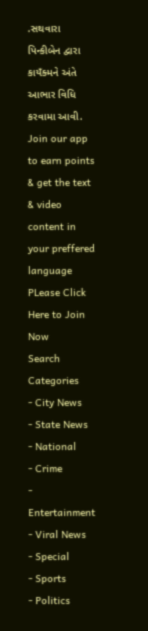.સથવારા પિન્કીબેન દ્વારા કાયઁક્મને અંતે આભાર વિધિ કરવામા આવી.
Join our app to earn points & get the text & video content in your preffered language
PLease Click Here to Join Now
Search
Categories
- City News
- State News
- National
- Crime
- Entertainment
- Viral News
- Special
- Sports
- Politics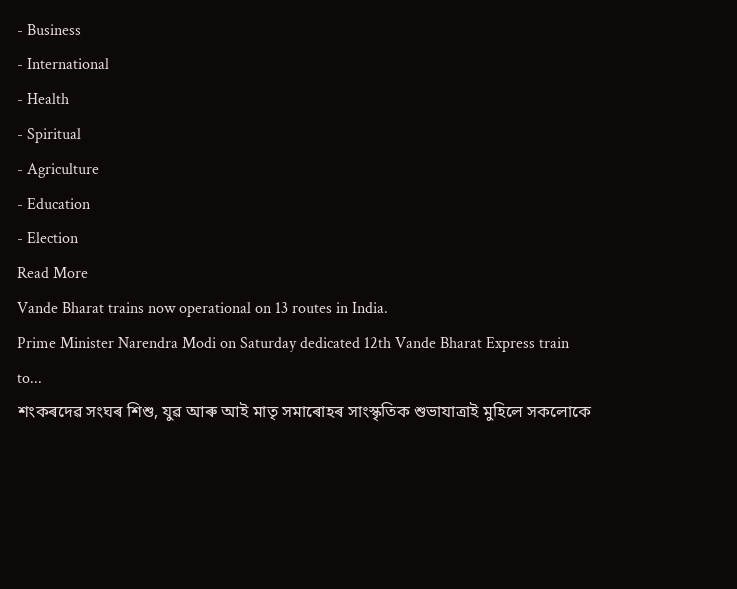- Business
- International
- Health
- Spiritual
- Agriculture
- Education
- Election
Read More
Vande Bharat trains now operational on 13 routes in India.
Prime Minister Narendra Modi on Saturday dedicated 12th Vande Bharat Express train to...
শংকৰদেৱ সংঘৰ শিশু, যুৱ আৰু আই মাতৃ সমাৰোহৰ সাংস্কৃতিক শুভাযাত্ৰাই মুহিলে সকলোকে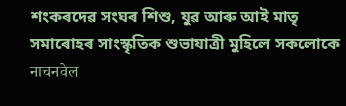শংকৰদেৱ সংঘৰ শিশু, যুৱ আৰু আই মাতৃ সমাৰোহৰ সাংস্কৃতিক শুভাযাত্ৰী মুহিলে সকলোকে
नाचनवेल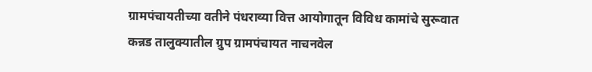ग्रामपंचायतीच्या वतीने पंधराव्या वित्त आयोगातून विविध कामांचे सुरूवात
कन्नड तालुक्यातील ग्रुप ग्रामपंचायत नाचनवेल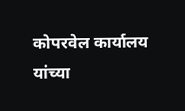कोपरवेल कार्यालय यांच्या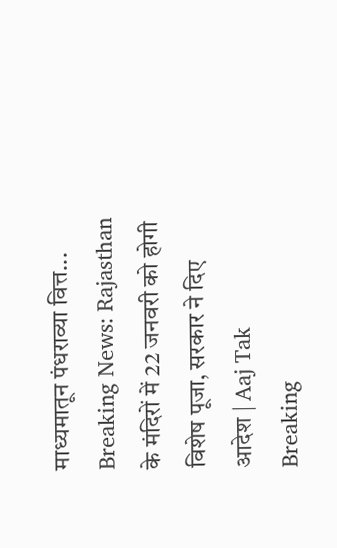माध्यमातून पंधराव्या वित्त...
Breaking News: Rajasthan के मंदिरों में 22 जनवरी को होगी विशेष पूजा, सरकार ने दिए आदेश | Aaj Tak
Breaking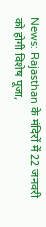News: Rajasthan के मंदिरों में 22 जनवरी को होगी विशेष पूजा,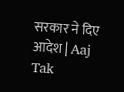सरकार ने दिए आदेश | Aaj Tak